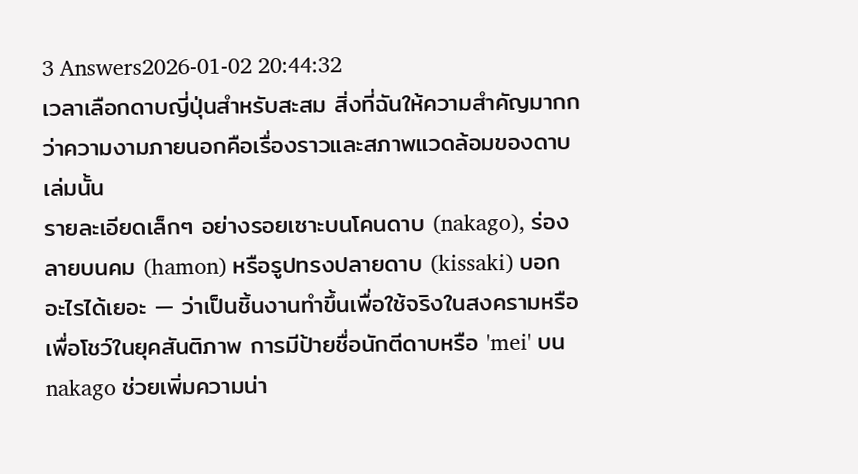3 Answers2026-01-02 20:44:32
เวลาเลือกดาบญี่ปุ่นสำหรับสะสม สิ่งที่ฉันให้ความสำคัญมากกว่าความงามภายนอกคือเรื่องราวและสภาพแวดล้อมของดาบเล่มนั้น
รายละเอียดเล็กๆ อย่างรอยเซาะบนโคนดาบ (nakago), ร่องลายบนคม (hamon) หรือรูปทรงปลายดาบ (kissaki) บอกอะไรได้เยอะ — ว่าเป็นชิ้นงานทำขึ้นเพื่อใช้จริงในสงครามหรือเพื่อโชว์ในยุคสันติภาพ การมีป้ายชื่อนักตีดาบหรือ 'mei' บน nakago ช่วยเพิ่มความน่า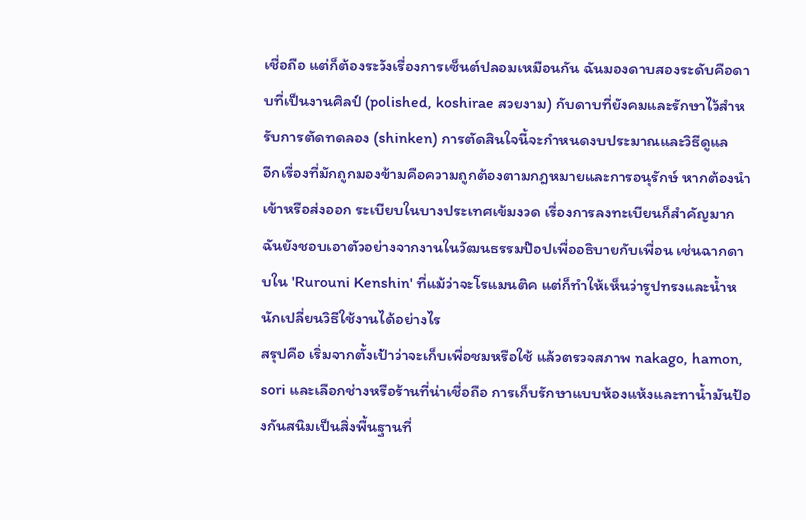เชื่อถือ แต่ก็ต้องระวังเรื่องการเซ็นต์ปลอมเหมือนกัน ฉันมองดาบสองระดับคือดาบที่เป็นงานศิลป์ (polished, koshirae สวยงาม) กับดาบที่ยังคมและรักษาไว้สำหรับการตัดทดลอง (shinken) การตัดสินใจนี้จะกำหนดงบประมาณและวิธีดูแล
อีกเรื่องที่มักถูกมองข้ามคือความถูกต้องตามกฎหมายและการอนุรักษ์ หากต้องนำเข้าหรือส่งออก ระเบียบในบางประเทศเข้มงวด เรื่องการลงทะเบียนก็สำคัญมาก ฉันยังชอบเอาตัวอย่างจากงานในวัฒนธรรมป๊อปเพื่ออธิบายกับเพื่อน เช่นฉากดาบใน 'Rurouni Kenshin' ที่แม้ว่าจะโรแมนติค แต่ก็ทำให้เห็นว่ารูปทรงและน้ำหนักเปลี่ยนวิธีใช้งานได้อย่างไร
สรุปคือ เริ่มจากตั้งเป้าว่าจะเก็บเพื่อชมหรือใช้ แล้วตรวจสภาพ nakago, hamon, sori และเลือกช่างหรือร้านที่น่าเชื่อถือ การเก็บรักษาแบบห้องแห้งและทาน้ำมันป้องกันสนิมเป็นสิ่งพื้นฐานที่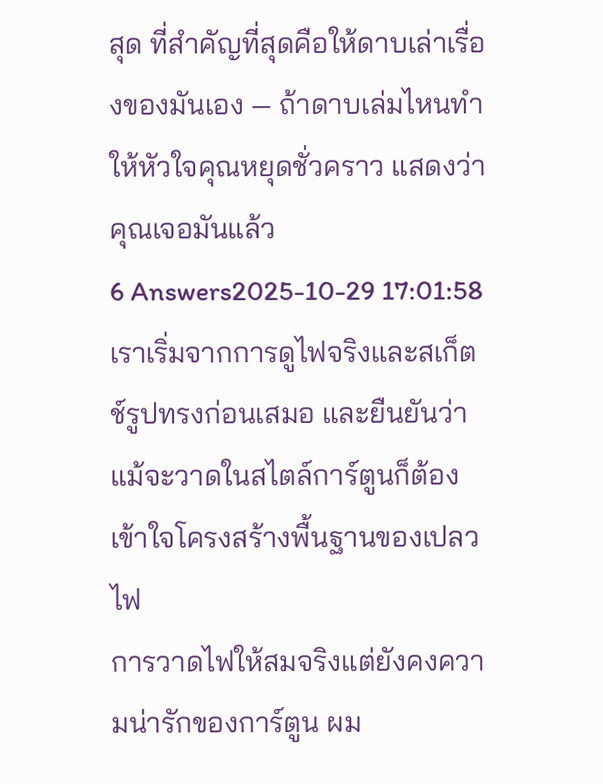สุด ที่สำคัญที่สุดคือให้ดาบเล่าเรื่องของมันเอง — ถ้าดาบเล่มไหนทำให้หัวใจคุณหยุดชั่วคราว แสดงว่าคุณเจอมันแล้ว
6 Answers2025-10-29 17:01:58
เราเริ่มจากการดูไฟจริงและสเก็ตช์รูปทรงก่อนเสมอ และยืนยันว่าแม้จะวาดในสไตล์การ์ตูนก็ต้องเข้าใจโครงสร้างพื้นฐานของเปลวไฟ
การวาดไฟให้สมจริงแต่ยังคงความน่ารักของการ์ตูน ผม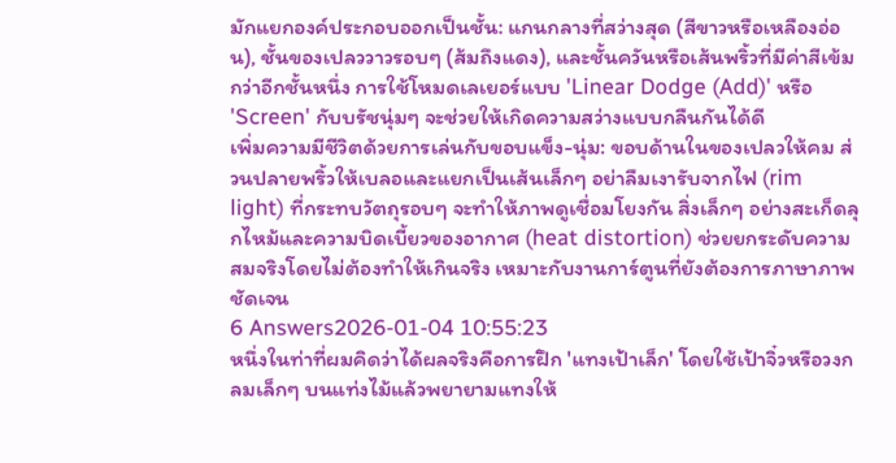มักแยกองค์ประกอบออกเป็นชั้น: แกนกลางที่สว่างสุด (สีขาวหรือเหลืองอ่อน), ชั้นของเปลววาวรอบๆ (ส้มถึงแดง), และชั้นควันหรือเส้นพริ้วที่มีค่าสีเข้มกว่าอีกชั้นหนึ่ง การใช้โหมดเลเยอร์แบบ 'Linear Dodge (Add)' หรือ 'Screen' กับบรัชนุ่มๆ จะช่วยให้เกิดความสว่างแบบกลืนกันได้ดี
เพิ่มความมีชีวิตด้วยการเล่นกับขอบแข็ง-นุ่ม: ขอบด้านในของเปลวให้คม ส่วนปลายพริ้วให้เบลอและแยกเป็นเส้นเล็กๆ อย่าลืมเงารับจากไฟ (rim light) ที่กระทบวัตถุรอบๆ จะทำให้ภาพดูเชื่อมโยงกัน สิ่งเล็กๆ อย่างสะเก็ดลุกไหม้และความบิดเบี้ยวของอากาศ (heat distortion) ช่วยยกระดับความสมจริงโดยไม่ต้องทำให้เกินจริง เหมาะกับงานการ์ตูนที่ยังต้องการภาษาภาพชัดเจน
6 Answers2026-01-04 10:55:23
หนึ่งในท่าที่ผมคิดว่าได้ผลจริงคือการฝึก 'แทงเป้าเล็ก' โดยใช้เป้าจิ๋วหรือวงกลมเล็กๆ บนแท่งไม้แล้วพยายามแทงให้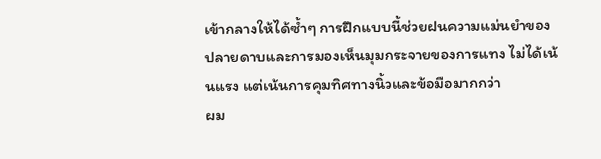เข้ากลางให้ได้ซ้ำๆ การฝึกแบบนี้ช่วยฝนความแม่นยำของปลายดาบและการมองเห็นมุมกระจายของการแทง ไม่ได้เน้นแรง แต่เน้นการคุมทิศทางนิ้วและข้อมือมากกว่า
ผม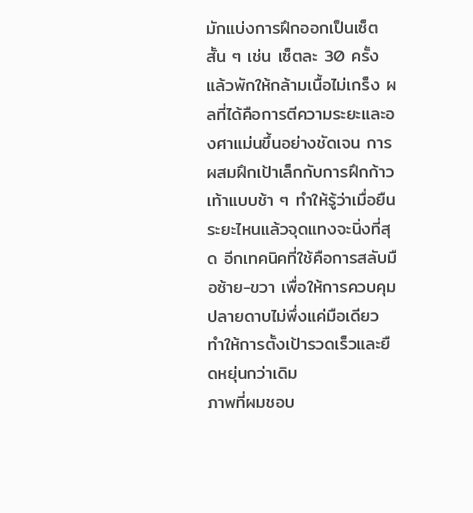มักแบ่งการฝึกออกเป็นเซ็ตสั้น ๆ เช่น เซ็ตละ 30 ครั้ง แล้วพักให้กล้ามเนื้อไม่เกร็ง ผลที่ได้คือการตีความระยะและองศาแม่นขึ้นอย่างชัดเจน การผสมฝึกเป้าเล็กกับการฝึกก้าวเท้าแบบช้า ๆ ทำให้รู้ว่าเมื่อยืนระยะไหนแล้วจุดแทงจะนิ่งที่สุด อีกเทคนิคที่ใช้คือการสลับมือซ้าย-ขวา เพื่อให้การควบคุมปลายดาบไม่พึ่งแค่มือเดียว ทำให้การตั้งเป้ารวดเร็วและยืดหยุ่นกว่าเดิม
ภาพที่ผมชอบ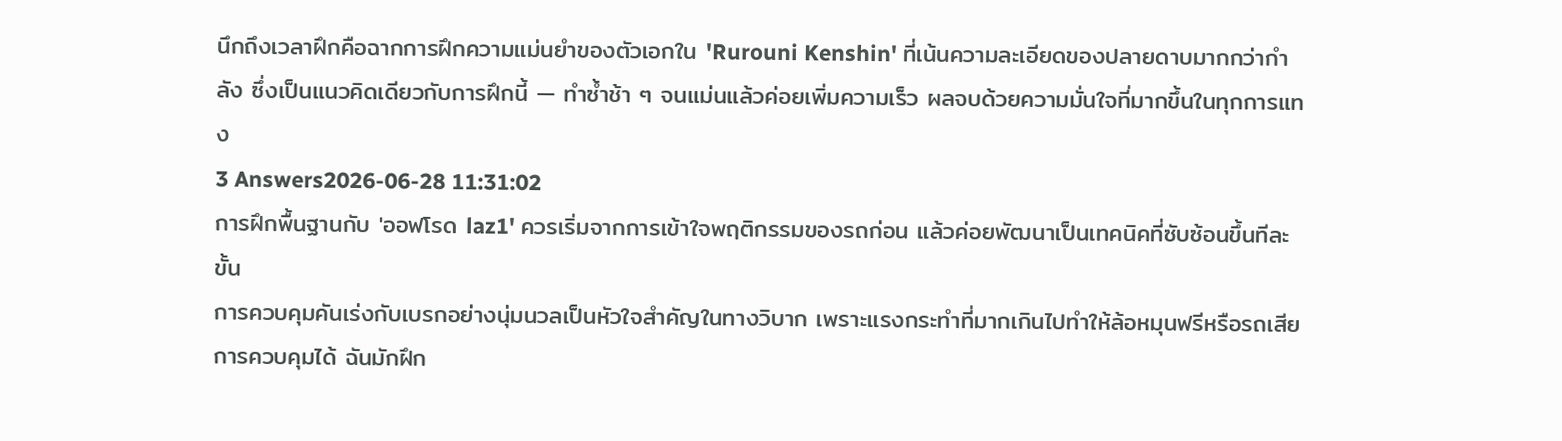นึกถึงเวลาฝึกคือฉากการฝึกความแม่นยำของตัวเอกใน 'Rurouni Kenshin' ที่เน้นความละเอียดของปลายดาบมากกว่ากำลัง ซึ่งเป็นแนวคิดเดียวกับการฝึกนี้ — ทำซ้ำช้า ๆ จนแม่นแล้วค่อยเพิ่มความเร็ว ผลจบด้วยความมั่นใจที่มากขึ้นในทุกการแทง
3 Answers2026-06-28 11:31:02
การฝึกพื้นฐานกับ 'ออฟโรด laz1' ควรเริ่มจากการเข้าใจพฤติกรรมของรถก่อน แล้วค่อยพัฒนาเป็นเทคนิคที่ซับซ้อนขึ้นทีละขั้น
การควบคุมคันเร่งกับเบรกอย่างนุ่มนวลเป็นหัวใจสำคัญในทางวิบาก เพราะแรงกระทำที่มากเกินไปทำให้ล้อหมุนฟรีหรือรถเสียการควบคุมได้ ฉันมักฝึก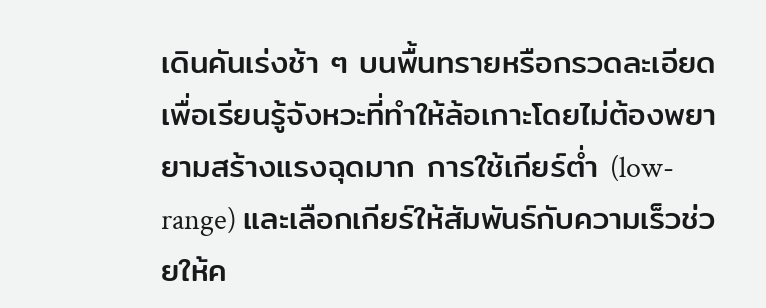เดินคันเร่งช้า ๆ บนพื้นทรายหรือกรวดละเอียดเพื่อเรียนรู้จังหวะที่ทำให้ล้อเกาะโดยไม่ต้องพยายามสร้างแรงฉุดมาก การใช้เกียร์ต่ำ (low-range) และเลือกเกียร์ให้สัมพันธ์กับความเร็วช่วยให้ค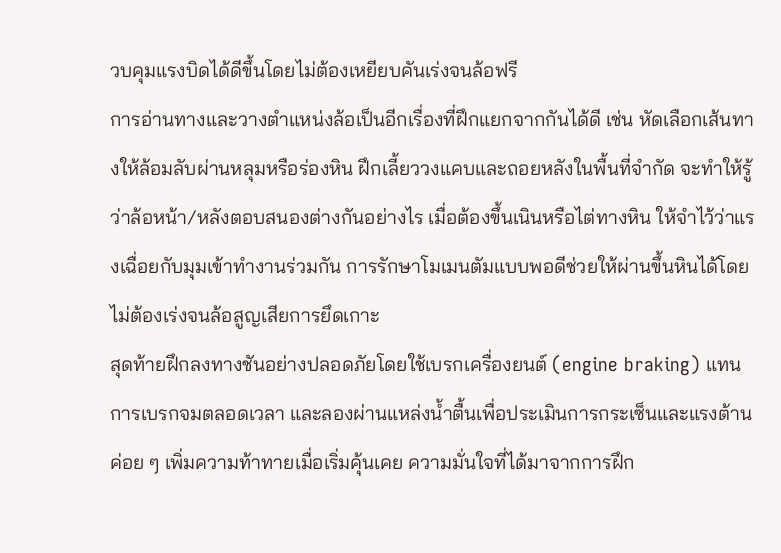วบคุมแรงบิดได้ดีขึ้นโดยไม่ต้องเหยียบคันเร่งจนล้อฟรี
การอ่านทางและวางตำแหน่งล้อเป็นอีกเรื่องที่ฝึกแยกจากกันได้ดี เช่น หัดเลือกเส้นทางให้ล้อมลับผ่านหลุมหรือร่องหิน ฝึกเลี้ยววงแคบและถอยหลังในพื้นที่จำกัด จะทำให้รู้ว่าล้อหน้า/หลังตอบสนองต่างกันอย่างไร เมื่อต้องขึ้นเนินหรือไต่ทางหิน ให้จำไว้ว่าแรงเฉื่อยกับมุมเข้าทำงานร่วมกัน การรักษาโมเมนตัมแบบพอดีช่วยให้ผ่านขึ้นหินได้โดยไม่ต้องเร่งจนล้อสูญเสียการยึดเกาะ
สุดท้ายฝึกลงทางชันอย่างปลอดภัยโดยใช้เบรกเครื่องยนต์ (engine braking) แทนการเบรกจมตลอดเวลา และลองผ่านแหล่งน้ำตื้นเพื่อประเมินการกระเซ็นและแรงต้าน ค่อย ๆ เพิ่มความท้าทายเมื่อเริ่มคุ้นเคย ความมั่นใจที่ได้มาจากการฝึก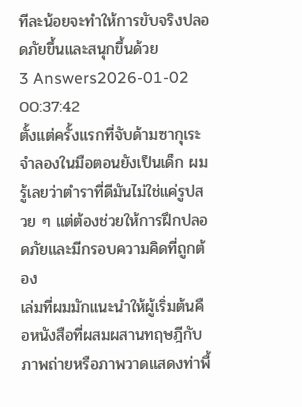ทีละน้อยจะทำให้การขับจริงปลอดภัยขึ้นและสนุกขึ้นด้วย
3 Answers2026-01-02 00:37:42
ตั้งแต่ครั้งแรกที่จับด้ามซากุเระจำลองในมือตอนยังเป็นเด็ก ผมรู้เลยว่าตำราที่ดีมันไม่ใช่แค่รูปสวย ๆ แต่ต้องช่วยให้การฝึกปลอดภัยและมีกรอบความคิดที่ถูกต้อง
เล่มที่ผมมักแนะนำให้ผู้เริ่มต้นคือหนังสือที่ผสมผสานทฤษฎีกับภาพถ่ายหรือภาพวาดแสดงท่าพื้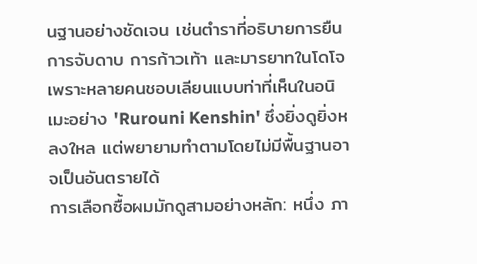นฐานอย่างชัดเจน เช่นตำราที่อธิบายการยืน การจับดาบ การก้าวเท้า และมารยาทในโดโจ เพราะหลายคนชอบเลียนแบบท่าที่เห็นในอนิเมะอย่าง 'Rurouni Kenshin' ซึ่งยิ่งดูยิ่งหลงใหล แต่พยายามทำตามโดยไม่มีพื้นฐานอาจเป็นอันตรายได้
การเลือกซื้อผมมักดูสามอย่างหลัก: หนึ่ง ภา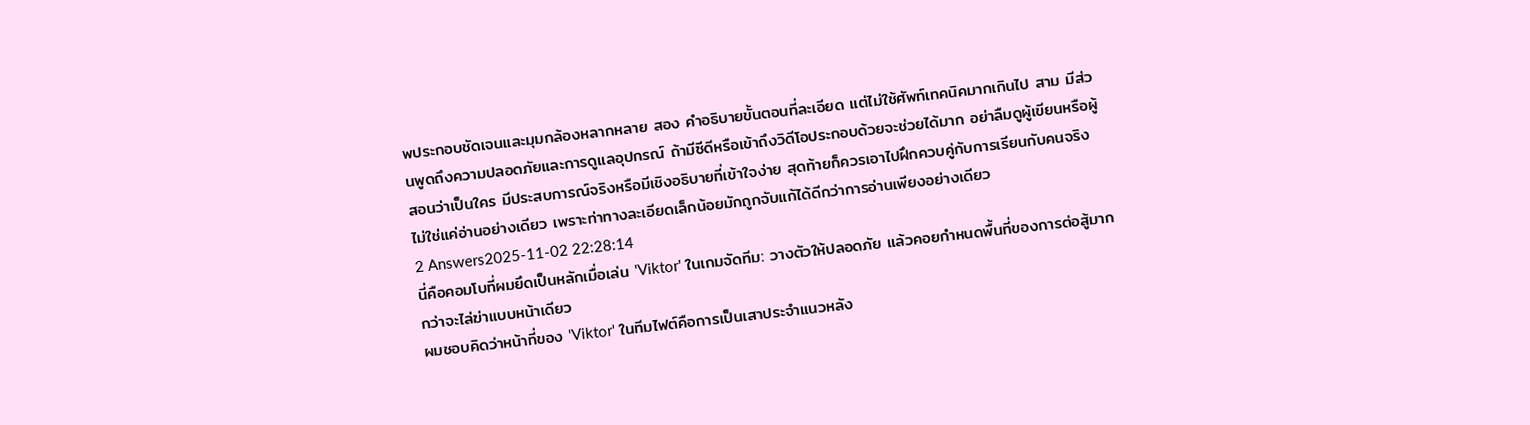พประกอบชัดเจนและมุมกล้องหลากหลาย สอง คำอธิบายขั้นตอนที่ละเอียด แต่ไม่ใช้ศัพท์เทคนิคมากเกินไป สาม มีส่วนพูดถึงความปลอดภัยและการดูแลอุปกรณ์ ถ้ามีซีดีหรือเข้าถึงวิดีโอประกอบด้วยจะช่วยได้มาก อย่าลืมดูผู้เขียนหรือผู้สอนว่าเป็นใคร มีประสบการณ์จริงหรือมีเชิงอธิบายที่เข้าใจง่าย สุดท้ายก็ควรเอาไปฝึกควบคู่กับการเรียนกับคนจริง ไม่ใช่แค่อ่านอย่างเดียว เพราะท่าทางละเอียดเล็กน้อยมักถูกจับแก้ได้ดีกว่าการอ่านเพียงอย่างเดียว
2 Answers2025-11-02 22:28:14
นี่คือคอมโบที่ผมยึดเป็นหลักเมื่อเล่น 'Viktor' ในเกมจัดทีม: วางตัวให้ปลอดภัย แล้วคอยกำหนดพื้นที่ของการต่อสู้มากกว่าจะไล่ฆ่าแบบหน้าเดียว
ผมชอบคิดว่าหน้าที่ของ 'Viktor' ในทีมไฟต์คือการเป็นเสาประจำแนวหลัง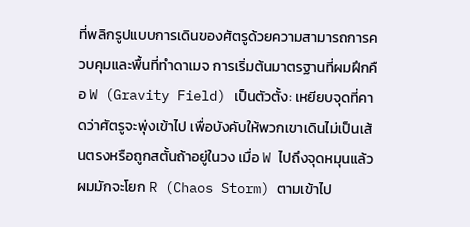ที่พลิกรูปแบบการเดินของศัตรูด้วยความสามารถการควบคุมและพื้นที่ทำดาเมจ การเริ่มต้นมาตรฐานที่ผมฝึกคือ W (Gravity Field) เป็นตัวตั้ง: เหยียบจุดที่คาดว่าศัตรูจะพุ่งเข้าไป เพื่อบังคับให้พวกเขาเดินไม่เป็นเส้นตรงหรือถูกสตั้นถ้าอยู่ในวง เมื่อ W ไปถึงจุดหมุนแล้ว ผมมักจะโยก R (Chaos Storm) ตามเข้าไป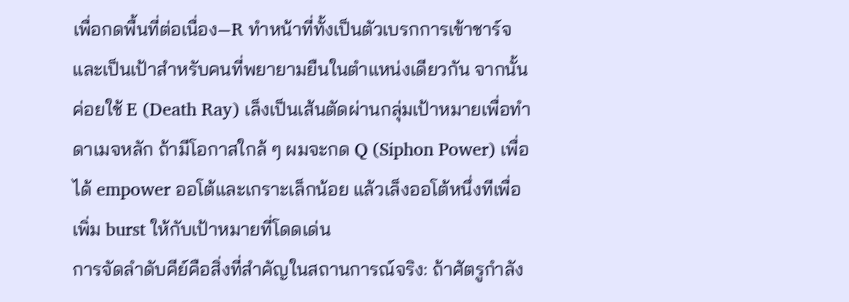เพื่อกดพื้นที่ต่อเนื่อง—R ทำหน้าที่ทั้งเป็นตัวเบรกการเข้าชาร์จและเป็นเป้าสำหรับคนที่พยายามยืนในตำแหน่งเดียวกัน จากนั้นค่อยใช้ E (Death Ray) เล็งเป็นเส้นตัดผ่านกลุ่มเป้าหมายเพื่อทำดาเมจหลัก ถ้ามีโอกาสใกล้ ๆ ผมจะกด Q (Siphon Power) เพื่อได้ empower ออโต้และเกราะเล็กน้อย แล้วเล็งออโต้หนึ่งทีเพื่อเพิ่ม burst ให้กับเป้าหมายที่โดดเด่น
การจัดลำดับคีย์คือสิ่งที่สำคัญในสถานการณ์จริง: ถ้าศัตรูกำลัง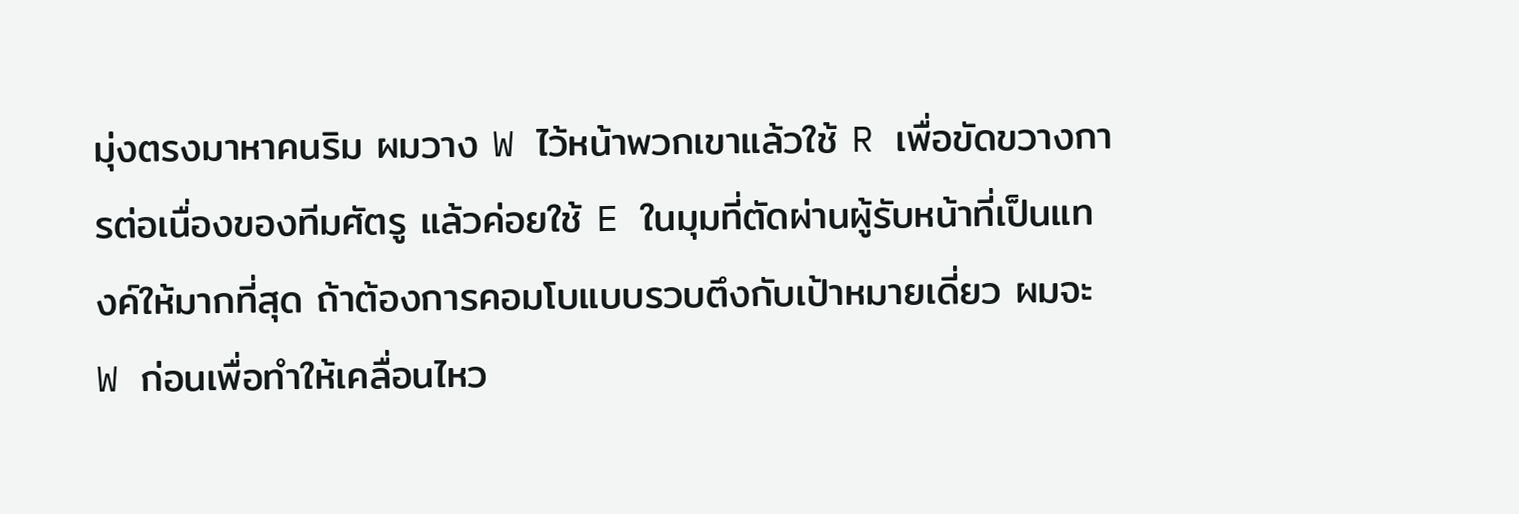มุ่งตรงมาหาคนริม ผมวาง W ไว้หน้าพวกเขาแล้วใช้ R เพื่อขัดขวางการต่อเนื่องของทีมศัตรู แล้วค่อยใช้ E ในมุมที่ตัดผ่านผู้รับหน้าที่เป็นแทงค์ให้มากที่สุด ถ้าต้องการคอมโบแบบรวบตึงกับเป้าหมายเดี่ยว ผมจะ W ก่อนเพื่อทำให้เคลื่อนไหว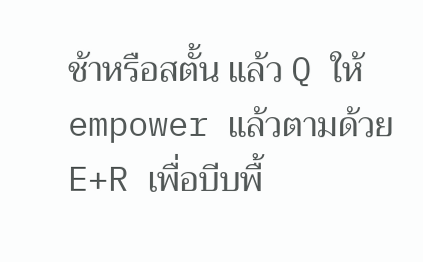ช้าหรือสตั้น แล้ว Q ให้ empower แล้วตามด้วย E+R เพื่อบีบพื้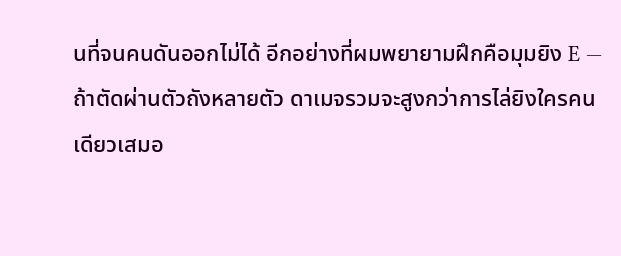นที่จนคนดันออกไม่ได้ อีกอย่างที่ผมพยายามฝึกคือมุมยิง E — ถ้าตัดผ่านตัวถังหลายตัว ดาเมจรวมจะสูงกว่าการไล่ยิงใครคนเดียวเสมอ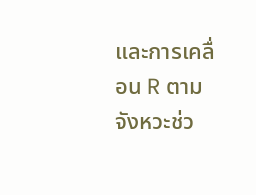และการเคลื่อน R ตามจังหวะช่ว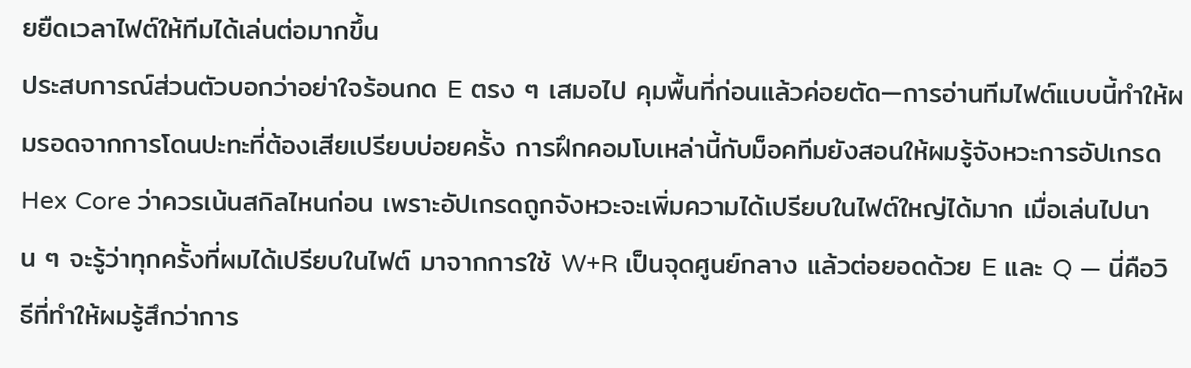ยยืดเวลาไฟต์ให้ทีมได้เล่นต่อมากขึ้น
ประสบการณ์ส่วนตัวบอกว่าอย่าใจร้อนกด E ตรง ๆ เสมอไป คุมพื้นที่ก่อนแล้วค่อยตัด—การอ่านทีมไฟต์แบบนี้ทำให้ผมรอดจากการโดนปะทะที่ต้องเสียเปรียบบ่อยครั้ง การฝึกคอมโบเหล่านี้กับม็อคทีมยังสอนให้ผมรู้จังหวะการอัปเกรด Hex Core ว่าควรเน้นสกิลไหนก่อน เพราะอัปเกรดถูกจังหวะจะเพิ่มความได้เปรียบในไฟต์ใหญ่ได้มาก เมื่อเล่นไปนาน ๆ จะรู้ว่าทุกครั้งที่ผมได้เปรียบในไฟต์ มาจากการใช้ W+R เป็นจุดศูนย์กลาง แล้วต่อยอดด้วย E และ Q — นี่คือวิธีที่ทำให้ผมรู้สึกว่าการ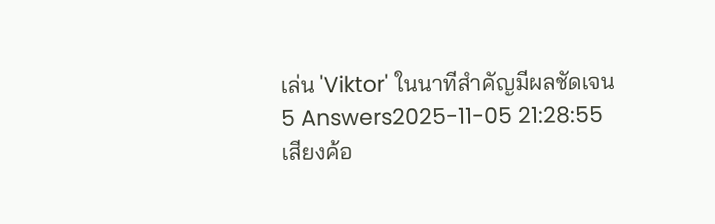เล่น 'Viktor' ในนาทีสำคัญมีผลชัดเจน
5 Answers2025-11-05 21:28:55
เสียงค้อ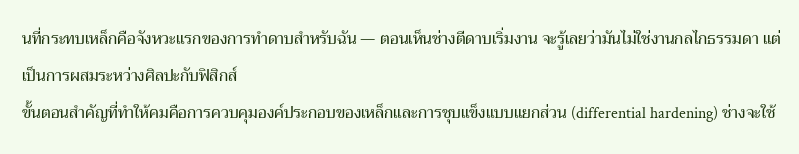นที่กระทบเหล็กคือจังหวะแรกของการทำดาบสำหรับฉัน — ตอนเห็นช่างตีดาบเริ่มงาน จะรู้เลยว่ามันไม่ใช่งานกลไกธรรมดา แต่เป็นการผสมระหว่างศิลปะกับฟิสิกส์
ขั้นตอนสำคัญที่ทำให้คมคือการควบคุมองค์ประกอบของเหล็กและการชุบแข็งแบบแยกส่วน (differential hardening) ช่างจะใช้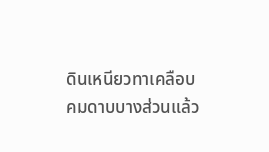ดินเหนียวทาเคลือบคมดาบบางส่วนแล้ว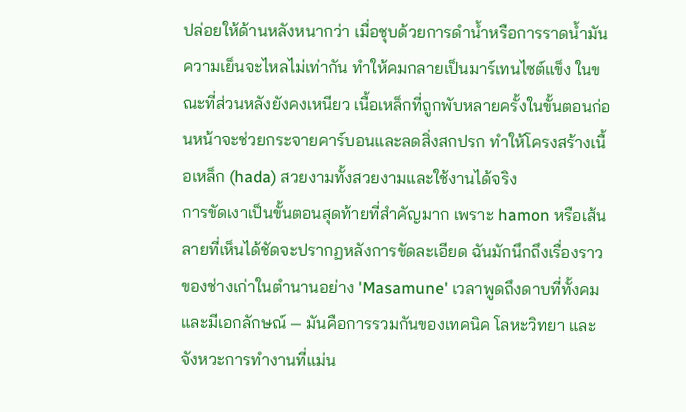ปล่อยให้ด้านหลังหนากว่า เมื่อชุบด้วยการดำน้ำหรือการราดน้ำมัน ความเย็นจะไหลไม่เท่ากัน ทำให้คมกลายเป็นมาร์เทนไซต์แข็ง ในขณะที่ส่วนหลังยังคงเหนียว เนื้อเหล็กที่ถูกพับหลายครั้งในขั้นตอนก่อนหน้าจะช่วยกระจายคาร์บอนและลดสิ่งสกปรก ทำให้โครงสร้างเนื้อเหล็ก (hada) สวยงามทั้งสวยงามและใช้งานได้จริง
การขัดเงาเป็นขั้นตอนสุดท้ายที่สำคัญมาก เพราะ hamon หรือเส้นลายที่เห็นได้ชัดจะปรากฏหลังการขัดละเอียด ฉันมักนึกถึงเรื่องราวของช่างเก่าในตำนานอย่าง 'Masamune' เวลาพูดถึงดาบที่ทั้งคมและมีเอกลักษณ์ — มันคือการรวมกันของเทคนิค โลหะวิทยา และจังหวะการทำงานที่แม่น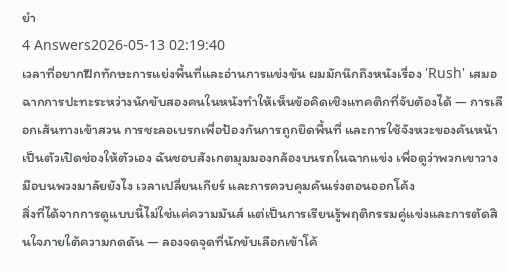ยำ
4 Answers2026-05-13 02:19:40
เวลาที่อยากฝึกทักษะการแย่งพื้นที่และอ่านการแข่งขัน ผมมักนึกถึงหนังเรื่อง 'Rush' เสมอ
ฉากการปะทะระหว่างนักขับสองคนในหนังทำให้เห็นข้อคิดเชิงแทคติกที่จับต้องได้ — การเลือกเส้นทางเข้าสวน การชะลอเบรกเพื่อป้องกันการถูกยึดพื้นที่ และการใช้จังหวะของคันหน้าเป็นตัวเปิดช่องให้ตัวเอง ฉันชอบสังเกตมุมมองกล้องบนรถในฉากแข่ง เพื่อดูว่าพวกเขาวางมือบนพวงมาลัยยังไง เวลาเปลี่ยนเกียร์ และการควบคุมคันเร่งตอนออกโค้ง
สิ่งที่ได้จากการดูแบบนี้ไม่ใช่แค่ความมันส์ แต่เป็นการเรียนรู้พฤติกรรมคู่แข่งและการตัดสินใจภายใต้ความกดดัน — ลองจดจุดที่นักขับเลือกเข้าโค้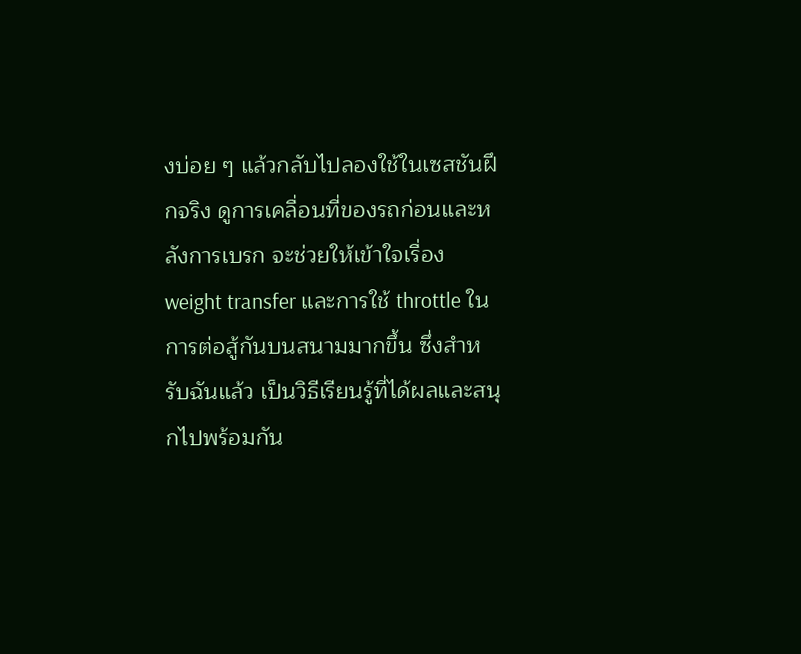งบ่อย ๆ แล้วกลับไปลองใช้ในเซสชันฝึกจริง ดูการเคลื่อนที่ของรถก่อนและหลังการเบรก จะช่วยให้เข้าใจเรื่อง weight transfer และการใช้ throttle ในการต่อสู้กันบนสนามมากขึ้น ซึ่งสำหรับฉันแล้ว เป็นวิธีเรียนรู้ที่ได้ผลและสนุกไปพร้อมกัน